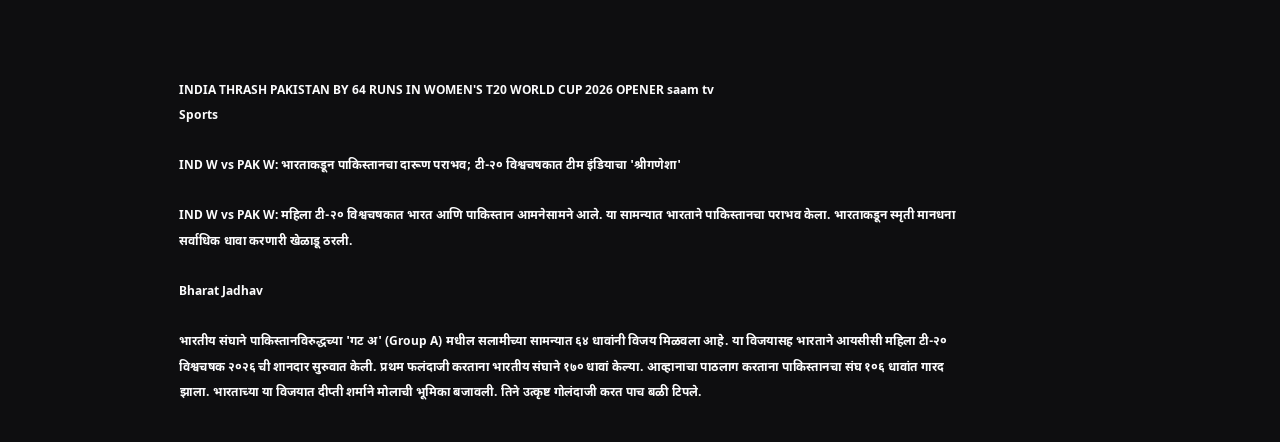INDIA THRASH PAKISTAN BY 64 RUNS IN WOMEN'S T20 WORLD CUP 2026 OPENER saam tv
Sports

IND W vs PAK W: भारताकडून पाकिस्तानचा दारूण पराभव; टी-२० विश्वचषकात टीम इंडियाचा 'श्रीगणेशा'

IND W vs PAK W: महिला टी-२० विश्वचषकात भारत आणि पाकिस्तान आमनेसामने आले. या सामन्यात भारताने पाकिस्तानचा पराभव केला. भारताकडून स्मृती मानधना सर्वाधिक धावा करणारी खेळाडू ठरली.

Bharat Jadhav

भारतीय संघाने पाकिस्तानविरुद्धच्या 'गट अ' (Group A) मधील सलामीच्या सामन्यात ६४ धावांनी विजय मिळवला आहे. या विजयासह भारताने आयसीसी महिला टी-२० विश्वचषक २०२६ ची शानदार सुरुवात केली. प्रथम फलंदाजी करताना भारतीय संघाने १७० धावां केल्या. आव्हानाचा पाठलाग करताना पाकिस्तानचा संघ १०६ धावांत गारद झाला. भारताच्या या विजयात दीप्ती शर्माने मोलाची भूमिका बजावली. तिने उत्कृष्ट गोलंदाजी करत पाच बळी टिपले.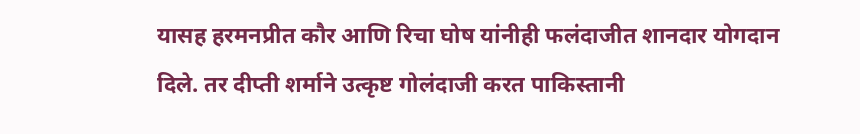यासह हरमनप्रीत कौर आणि रिचा घोष यांनीही फलंदाजीत शानदार योगदान दिले. तर दीप्ती शर्माने उत्कृष्ट गोलंदाजी करत पाकिस्तानी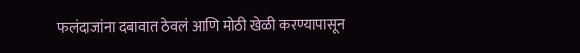फलंदाजांना दबावात ठेवलं आणि मोठी खेळी करण्यापासून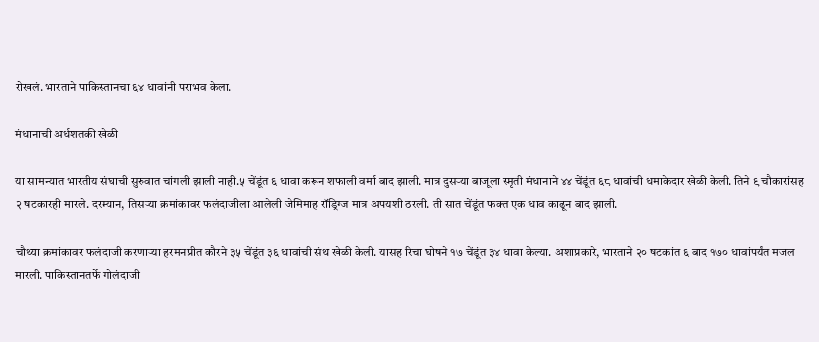रोखलं. भारताने पाकिस्तानचा ६४ धावांनी पराभव केला.

मंधानाची अर्धशतकी खेळी

या सामन्यात भारतीय संघाची सुरुवात चांगली झाली नाही.५ चेंडूंत ६ धावा करून शफाली वर्मा बाद झाली. मात्र दुसऱ्या बाजूला स्मृती मंधानाने ४४ चेंडूंत ६८ धावांची धमाकेदार खेळी केली. तिने ९ चौकारांसह २ षटकारही मारले. दरम्यान, तिसऱ्या क्रमांकावर फलंदाजीला आलेली जेमिमाह रॉड्रिग्ज मात्र अपयशी ठरली. ती सात चेंडूंत फक्त एक धाव काढून बाद झाली.

चौथ्या क्रमांकावर फलंदाजी करणाऱ्या हरमनप्रीत कौरने ३५ चेंडूंत ३६ धावांची संथ खेळी केली. यासह रिचा घोषने १७ चेंडूंत ३४ धावा केल्या. अशाप्रकारे, भारताने २० षटकांत ६ बाद १७० धावांपर्यंत मजल मारली. पाकिस्तानतर्फे गोलंदाजी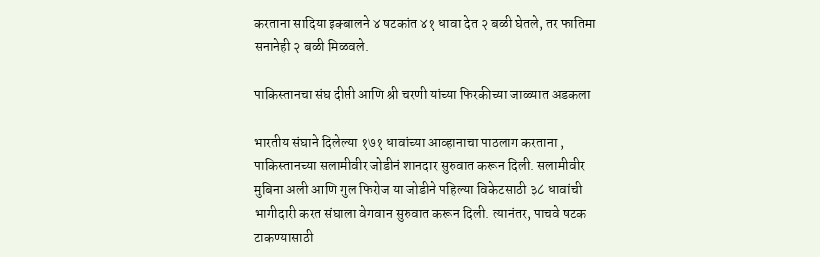करताना सादिया इक्बालने ४ षटकांत ४१ धावा देत २ बळी घेतले, तर फातिमा सनानेही २ बळी मिळवले.

पाकिस्तानचा संघ दीप्ती आणि श्री चरणी यांच्या फिरकीच्या जाळ्यात अडकला

भारतीय संघाने दिलेल्या १७१ धावांच्या आव्हानाचा पाठलाग करताना , पाकिस्तानच्या सलामीवीर जोडीनं शानदार सुरुवात करून दिली. सलामीवीर मुबिना अली आणि गुल फिरोज या जोडीने पहिल्या विकेटसाठी ३८ धावांची भागीदारी करत संघाला वेगवान सुरुवात करून दिली. त्यानंतर, पाचवे षटक टाकण्यासाठी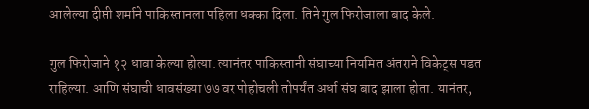आलेल्या दीप्ती शर्माने पाकिस्तानला पहिला धक्का दिला. तिने गुल फिरोजाला बाद केले.

गुल फिरोजाने १२ धावा केल्या होत्या. त्यानंतर पाकिस्तानी संघाच्या नियमित अंतराने विकेट्स पडत राहिल्या. आणि संघाची धावसंख्या ७७ वर पोहोचली तोपर्यंत अर्धा संघ बाद झाला होता. यानंतर,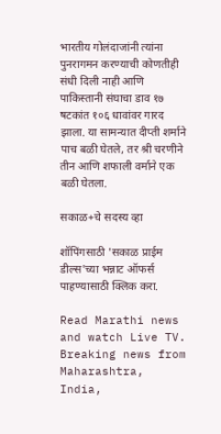भारतीय गोलंदाजांनी त्यांना पुनरागमन करण्याची कोणतीही संधी दिली नाही आणि पाकिस्तानी संघाचा डाव १७ षटकांत १०६ धावांवर गारद झाला. या सामन्यात दीप्ती शर्माने पाच बळी घेतले, तर श्री चरणीने तीन आणि शफाली वर्माने एक बळी घेतला.

सकाळ+चे सदस्य व्हा

शॉपिंगसाठी 'सकाळ प्राईम डील्स'च्या भन्नाट ऑफर्स पाहण्यासाठी क्लिक करा.

Read Marathi news and watch Live TV. Breaking news from Maharashtra, India,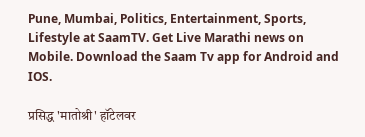Pune, Mumbai, Politics, Entertainment, Sports, Lifestyle at SaamTV. Get Live Marathi news on Mobile. Download the Saam Tv app for Android and IOS.

प्रसिद्ध 'मातोश्री' हॉटेलवर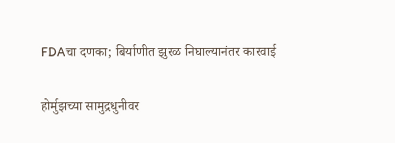FDAचा दणका; बिर्याणीत झुरळ निघाल्यानंतर कारवाई

होर्मुझच्या सामुद्रधुनीवर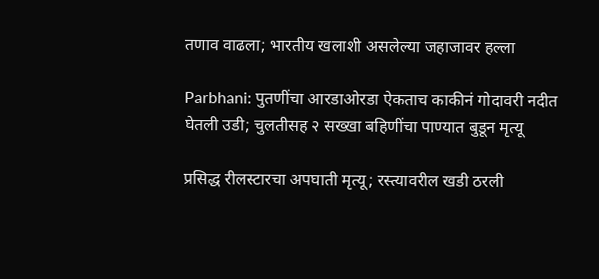तणाव वाढला; भारतीय खलाशी असलेल्या जहाजावर हल्ला

Parbhani: पुतणींचा आरडाओरडा ऐकताच काकीनं गोदावरी नदीत घेतली उडी; चुलतीसह २ सख्खा बहिणींचा पाण्यात बुडून मृत्यू

प्रसिद्ध रीलस्टारचा अपघाती मृत्यू; रस्त्यावरील खडी ठरली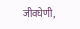जीवघेणी,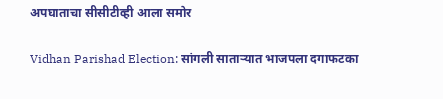अपघाताचा सीसीटीव्ही आला समोर

Vidhan Parishad Election: सांगली साताऱ्यात भाजपला दगाफटका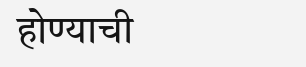होण्याची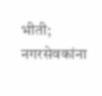भीती; नगरसेवकांना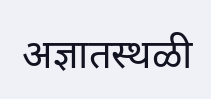अज्ञातस्थळी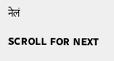नेलं

SCROLL FOR NEXT